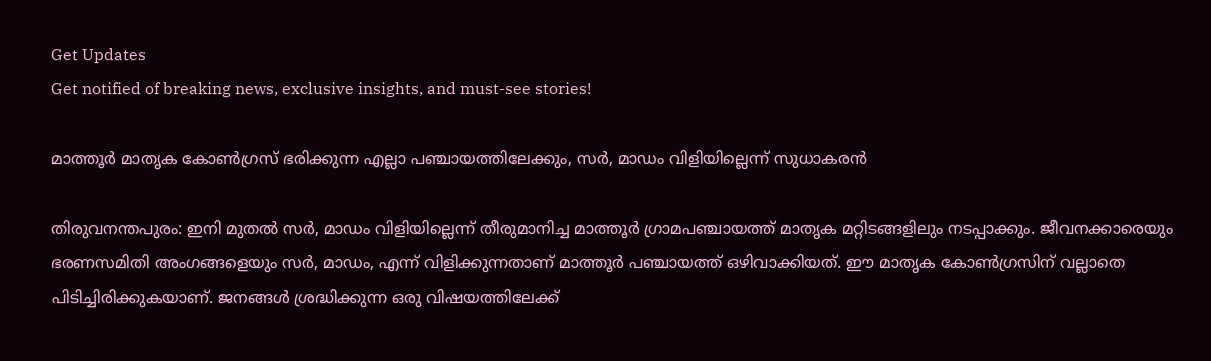Get Updates
Get notified of breaking news, exclusive insights, and must-see stories!

മാത്തൂര്‍ മാതൃക കോണ്‍ഗ്രസ് ഭരിക്കുന്ന എല്ലാ പഞ്ചായത്തിലേക്കും, സര്‍, മാഡം വിളിയില്ലെന്ന് സുധാകരന്‍

തിരുവനന്തപുരം: ഇനി മുതല്‍ സര്‍, മാഡം വിളിയില്ലെന്ന് തീരുമാനിച്ച മാത്തൂര്‍ ഗ്രാമപഞ്ചായത്ത് മാതൃക മറ്റിടങ്ങളിലും നടപ്പാക്കും. ജീവനക്കാരെയും ഭരണസമിതി അംഗങ്ങളെയും സര്‍, മാഡം, എന്ന് വിളിക്കുന്നതാണ് മാത്തൂര്‍ പഞ്ചായത്ത് ഒഴിവാക്കിയത്. ഈ മാതൃക കോണ്‍ഗ്രസിന് വല്ലാതെ പിടിച്ചിരിക്കുകയാണ്. ജനങ്ങള്‍ ശ്രദ്ധിക്കുന്ന ഒരു വിഷയത്തിലേക്ക്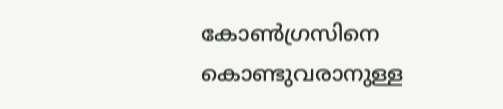കോണ്‍ഗ്രസിനെ കൊണ്ടുവരാനുള്ള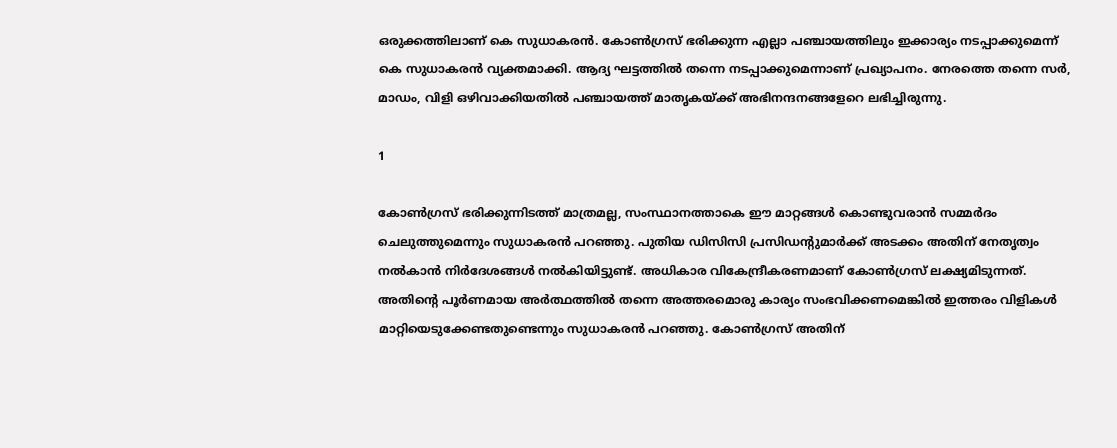ഒരുക്കത്തിലാണ് കെ സുധാകരന്‍. കോണ്‍ഗ്രസ് ഭരിക്കുന്ന എല്ലാ പഞ്ചായത്തിലും ഇക്കാര്യം നടപ്പാക്കുമെന്ന് കെ സുധാകരന്‍ വ്യക്തമാക്കി. ആദ്യ ഘട്ടത്തില്‍ തന്നെ നടപ്പാക്കുമെന്നാണ് പ്രഖ്യാപനം. നേരത്തെ തന്നെ സര്‍, മാഡം, വിളി ഒഴിവാക്കിയതില്‍ പഞ്ചായത്ത് മാതൃകയ്ക്ക് അഭിനന്ദനങ്ങളേറെ ലഭിച്ചിരുന്നു.

1

കോണ്‍ഗ്രസ് ഭരിക്കുന്നിടത്ത് മാത്രമല്ല, സംസ്ഥാനത്താകെ ഈ മാറ്റങ്ങള്‍ കൊണ്ടുവരാന്‍ സമ്മര്‍ദം ചെലുത്തുമെന്നും സുധാകരന്‍ പറഞ്ഞു. പുതിയ ഡിസിസി പ്രസിഡന്റുമാര്‍ക്ക് അടക്കം അതിന് നേതൃത്വം നല്‍കാന്‍ നിര്‍ദേശങ്ങള്‍ നല്‍കിയിട്ടുണ്ട്. അധികാര വികേന്ദ്രീകരണമാണ് കോണ്‍ഗ്രസ് ലക്ഷ്യമിടുന്നത്. അതിന്റെ പൂര്‍ണമായ അര്‍ത്ഥത്തില്‍ തന്നെ അത്തരമൊരു കാര്യം സംഭവിക്കണമെങ്കില്‍ ഇത്തരം വിളികള്‍ മാറ്റിയെടുക്കേണ്ടതുണ്ടെന്നും സുധാകരന്‍ പറഞ്ഞു. കോണ്‍ഗ്രസ് അതിന്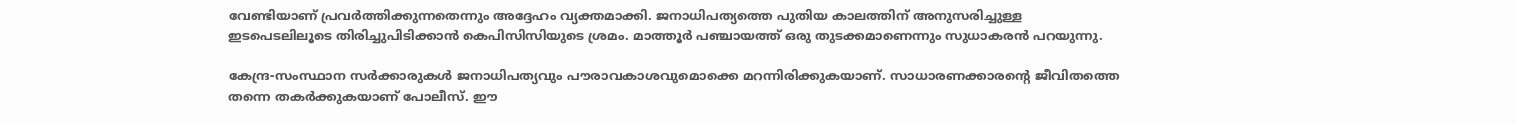വേണ്ടിയാണ് പ്രവര്‍ത്തിക്കുന്നതെന്നും അദ്ദേഹം വ്യക്തമാക്കി. ജനാധിപത്യത്തെ പുതിയ കാലത്തിന് അനുസരിച്ചുള്ള ഇടപെടലിലൂടെ തിരിച്ചുപിടിക്കാന്‍ കെപിസിസിയുടെ ശ്രമം. മാത്തൂര്‍ പഞ്ചായത്ത് ഒരു തുടക്കമാണെന്നും സുധാകരന്‍ പറയുന്നു.

കേന്ദ്ര-സംസ്ഥാന സര്‍ക്കാരുകള്‍ ജനാധിപത്യവും പൗരാവകാശവുമൊക്കെ മറന്നിരിക്കുകയാണ്. സാധാരണക്കാരന്റെ ജീവിതത്തെ തന്നെ തകര്‍ക്കുകയാണ് പോലീസ്. ഈ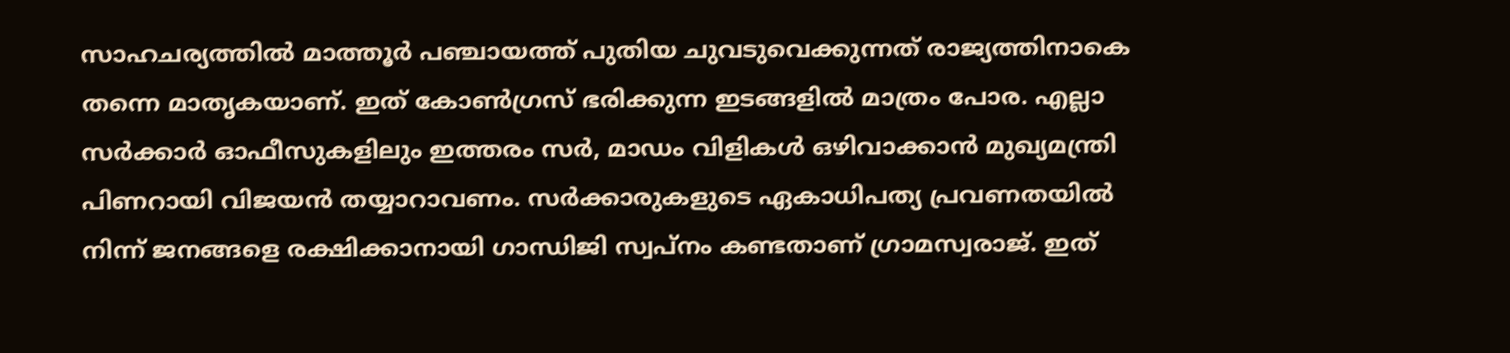സാഹചര്യത്തില്‍ മാത്തൂര്‍ പഞ്ചായത്ത് പുതിയ ചുവടുവെക്കുന്നത് രാജ്യത്തിനാകെ തന്നെ മാതൃകയാണ്. ഇത് കോണ്‍ഗ്രസ് ഭരിക്കുന്ന ഇടങ്ങളില്‍ മാത്രം പോര. എല്ലാ സര്‍ക്കാര്‍ ഓഫീസുകളിലും ഇത്തരം സര്‍, മാഡം വിളികള്‍ ഒഴിവാക്കാന്‍ മുഖ്യമന്ത്രി പിണറായി വിജയന്‍ തയ്യാറാവണം. സര്‍ക്കാരുകളുടെ ഏകാധിപത്യ പ്രവണതയില്‍ നിന്ന് ജനങ്ങളെ രക്ഷിക്കാനായി ഗാന്ധിജി സ്വപ്‌നം കണ്ടതാണ് ഗ്രാമസ്വരാജ്. ഇത്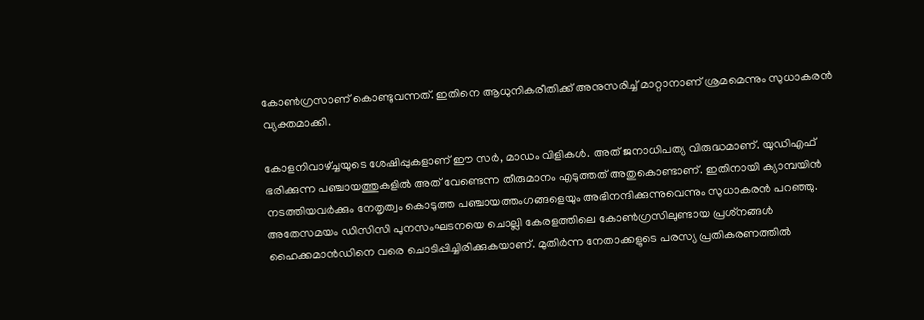കോണ്‍ഗ്രസാണ് കൊണ്ടുവന്നത്. ഇതിനെ ആധുനികരീതിക്ക് അനുസരിച്ച് മാറ്റാനാണ് ശ്രമമെന്നും സുധാകരന്‍ വ്യക്തമാക്കി.

കോളനിവാഴ്ച്ചയുടെ ശേഷിപ്പുകളാണ് ഈ സര്‍, മാഡം വിളികള്‍. അത് ജനാധിപത്യ വിരുദ്ധമാണ്. യുഡിഎഫ് ഭരിക്കുന്ന പഞ്ചായത്തുകളില്‍ അത് വേണ്ടെന്ന തീരുമാനം എടുത്തത് അതുകൊണ്ടാണ്. ഇതിനായി ക്യാമ്പയിന്‍ നടത്തിയവര്‍ക്കും നേതൃത്വം കൊടുത്ത പഞ്ചായത്തംഗങ്ങളെയും അഭിനന്ദിക്കുന്നുവെന്നും സുധാകരന്‍ പറഞ്ഞു. അതേസമയം ഡിസിസി പുനസംഘടനയെ ചൊല്ലി കേരളത്തിലെ കോണ്‍ഗ്രസിലുണ്ടായ പ്രശ്‌നങ്ങള്‍ ഹൈക്കമാന്‍ഡിനെ വരെ ചൊടിപ്പിച്ചിരിക്കുകയാണ്. മുതിര്‍ന്ന നേതാക്കളുടെ പരസ്യ പ്രതികരണത്തില്‍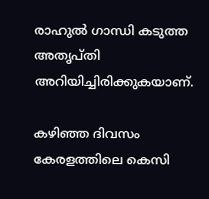രാഹുല്‍ ഗാന്ധി കടുത്ത അതൃപ്തി അറിയിച്ചിരിക്കുകയാണ്.

കഴിഞ്ഞ ദിവസം കേരളത്തിലെ കെസി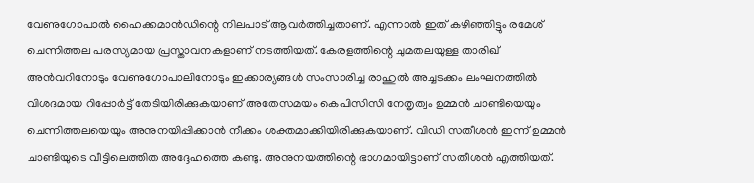വേണുഗോപാല്‍ ഹൈക്കമാന്‍ഡിന്റെ നിലപാട് ആവര്‍ത്തിച്ചതാണ്. എന്നാല്‍ ഇത് കഴിഞ്ഞിട്ടും രമേശ് ചെന്നിത്തല പരസ്യമായ പ്രസ്താവനകളാണ് നടത്തിയത്. കേരളത്തിന്റെ ചുമതലയുള്ള താരിഖ് അന്‍വറിനോടും വേണുഗോപാലിനോടും ഇക്കാര്യങ്ങള്‍ സംസാരിച്ച രാഹുല്‍ അച്ചടക്കം ലംഘനത്തില്‍ വിശദമായ റിപ്പോര്‍ട്ട് തേടിയിരിക്കുകയാണ് അതേസമയം കെപിസിസി നേതൃത്വം ഉമ്മന്‍ ചാണ്ടിയെയും ചെന്നിത്തലയെയും അനുനയിപ്പിക്കാന്‍ നീക്കം ശക്തമാക്കിയിരിക്കുകയാണ്. വിഡി സതീശന്‍ ഇന്ന് ഉമ്മന്‍ ചാണ്ടിയുടെ വീട്ടിലെത്തിത അദ്ദേഹത്തെ കണ്ടു. അനുനയത്തിന്റെ ഭാഗമായിട്ടാണ് സതീശന്‍ എത്തിയത്.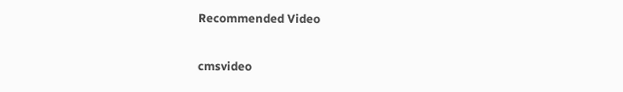Recommended Video

cmsvideo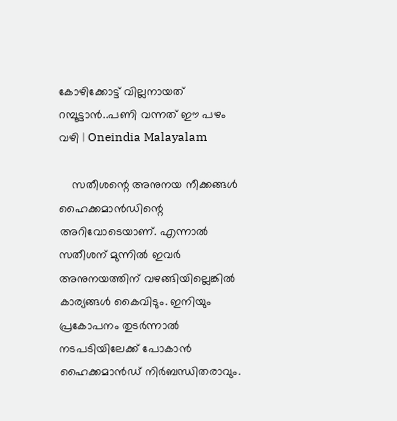കോഴിക്കോട്ട് വില്ലനായത് റമ്പൂട്ടാൻ..പണി വന്നത് ഈ പഴം വഴി | Oneindia Malayalam

    സതീശന്റെ അനുനയ നീക്കങ്ങള്‍ ഹൈക്കമാന്‍ഡിന്റെ അറിവോടെയാണ്. എന്നാല്‍ സതീശന് മുന്നില്‍ ഇവര്‍ അനുനയത്തിന് വഴങ്ങിയില്ലെങ്കില്‍ കാര്യങ്ങള്‍ കൈവിടും. ഇനിയും പ്രകോപനം തുടര്‍ന്നാല്‍ നടപടിയിലേക്ക് പോകാന്‍ ഹൈക്കമാന്‍ഡ് നിര്‍ബന്ധിതരാവും.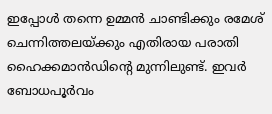ഇപ്പോള്‍ തന്നെ ഉമ്മന്‍ ചാണ്ടിക്കും രമേശ് ചെന്നിത്തലയ്ക്കും എതിരായ പരാതി ഹൈക്കമാന്‍ഡിന്റെ മുന്നിലുണ്ട്. ഇവര്‍ ബോധപൂര്‍വം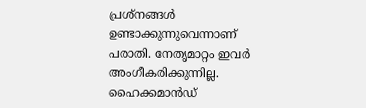പ്രശ്‌നങ്ങള്‍ ഉണ്ടാക്കുന്നുവെന്നാണ് പരാതി. നേതൃമാറ്റം ഇവര്‍ അംഗീകരിക്കുന്നില്ല. ഹൈക്കമാന്‍ഡ്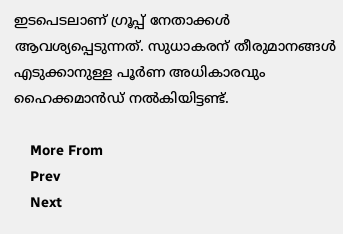ഇടപെടലാണ് ഗ്രൂപ്പ് നേതാക്കള്‍ ആവശ്യപ്പെടുന്നത്. സുധാകരന് തീരുമാനങ്ങള്‍ എടുക്കാനുള്ള പൂര്‍ണ അധികാരവും ഹൈക്കമാന്‍ഡ് നല്‍കിയിട്ടണ്ട്.

    More From
    Prev
    Next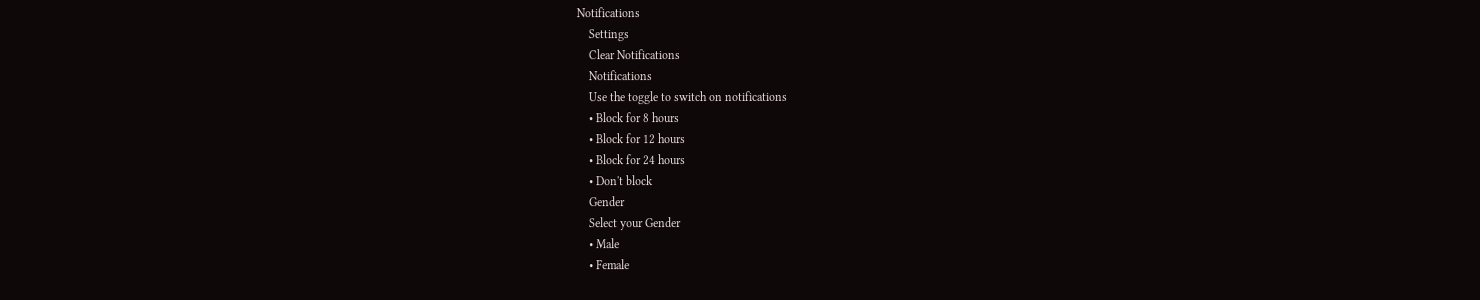Notifications
    Settings
    Clear Notifications
    Notifications
    Use the toggle to switch on notifications
    • Block for 8 hours
    • Block for 12 hours
    • Block for 24 hours
    • Don't block
    Gender
    Select your Gender
    • Male
    • Female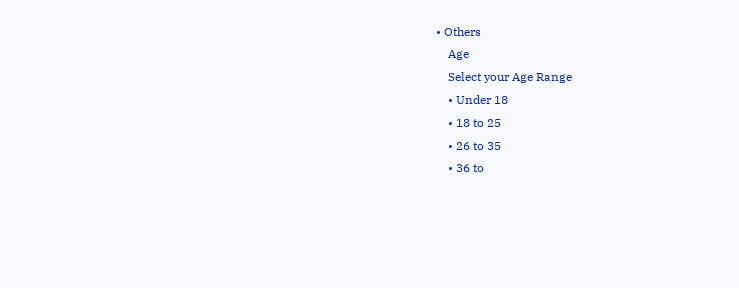• Others
    Age
    Select your Age Range
    • Under 18
    • 18 to 25
    • 26 to 35
    • 36 to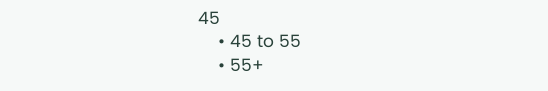45
    • 45 to 55
    • 55+